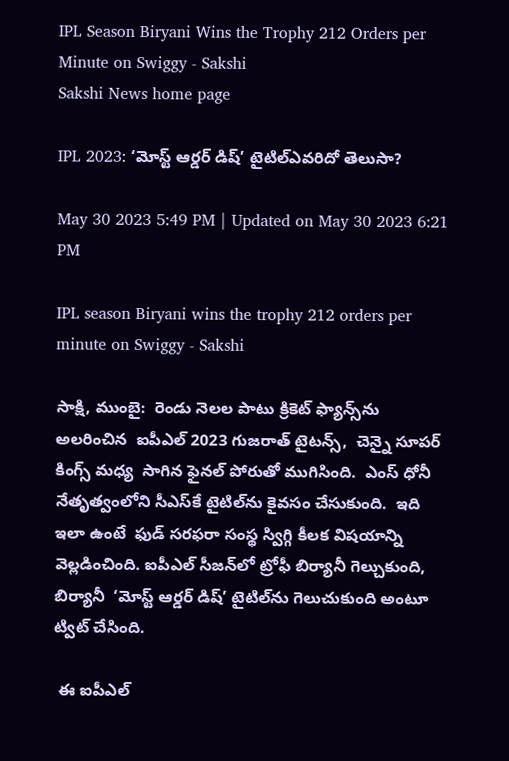IPL Season Biryani Wins the Trophy 212 Orders per Minute on Swiggy - Sakshi
Sakshi News home page

IPL 2023: ‘మోస్ట్ ఆర్డర్ డిష్’ టైటిల్‌ఎవరిదో తెలుసా?

May 30 2023 5:49 PM | Updated on May 30 2023 6:21 PM

IPL season Biryani wins the trophy 212 orders per minute on Swiggy - Sakshi

సాక్షి, ముంబై:  రెండు నెలల పాటు క్రికెట్‌ ఫ్యాన్స్‌ను అలరించిన  ఐపీఎల్‌ 2023 గుజ‌రాత్ టైటన్స్‌,  చెన్నై సూప‌ర్ కింగ్స్ మధ్య  సాగిన ఫైనల్‌ పోరుతో ముగిసింది.  ఎంస్‌ ధోనీ నేతృత్వంలోని సీఎస్‌కే టైటిల్‌ను కైవసం చేసుకుంది.  ఇది ఇలా ఉంటే  ఫుడ్ సరఫరా సంస్థ స్విగ్గి కీలక విషయాన్ని వెల్లడించింది. ఐపీఎల్‌ సీజన్‌లో ట్రోఫీ బిర్యానీ గెల్చుకుంది, బిర్యానీ  ‘మోస్ట్ ఆర్డర్ డిష్’ టైటిల్‌ను గెలుచుకుంది అంటూ ట్విట్‌ చేసింది.

 ఈ ఐపీఎల్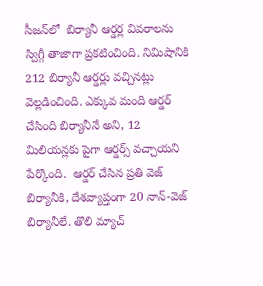సీజ‌న్‌లో  బిర్యానీ ఆర్డర్ల వివరాలను స్విగ్గీ తాజాగా ప్రకటించింది. నిమిషానికి 212 బిర్యానీ ఆర్డ‌ర్లు వ‌చ్చిన‌ట్లు వెల్లడించింది. ఎక్కువ మంది ఆర్డర్ చేసింది బిర్యానీనే అని, 12 మిలియన్లకు పైగా ఆర్డర్స్ వచ్చాయని  పేర్కొంది.  ఆర్డర్ చేసిన ప్రతి వెజ్ బిర్యానీకి, దేశవ్యాప్తంగా 20 నాన్-వెజ్ బిర్యానీలే. తొలి మ్యాచ్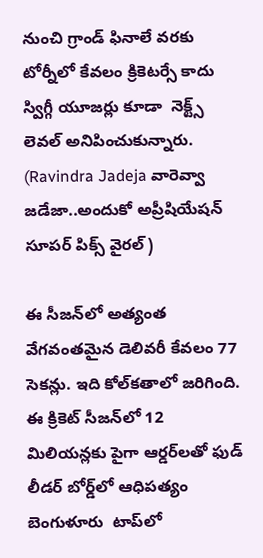నుంచి గ్రాండ్ ఫినాలే వరకు టోర్నీలో కేవలం క్రికెటర్సే కాదు స్విగ్గీ యూజర్లు కూడా  నెక్ట్స్‌ లెవల్‌ అనిపించుకున్నారు. (Ravindra Jadeja వారెవ్వా జడేజా..అందుకో అప్రీషియేషన్‌ సూపర్‌ పిక్స్‌ వైరల్‌)

ఈ సీజన్‌లో అత్యంత వేగవంతమైన డెలివరీ కేవలం 77 సెకన్లు. ఇది కోల్‌కతాలో జరిగింది. ఈ క్రికెట్ సీజన్‌లో 12 మిలియన్లకు పైగా ఆర్డర్‌లతో ఫుడ్ లీడర్‌ బోర్డ్‌లో ఆధిపత్యం బెంగుళూరు  టాప్‌లో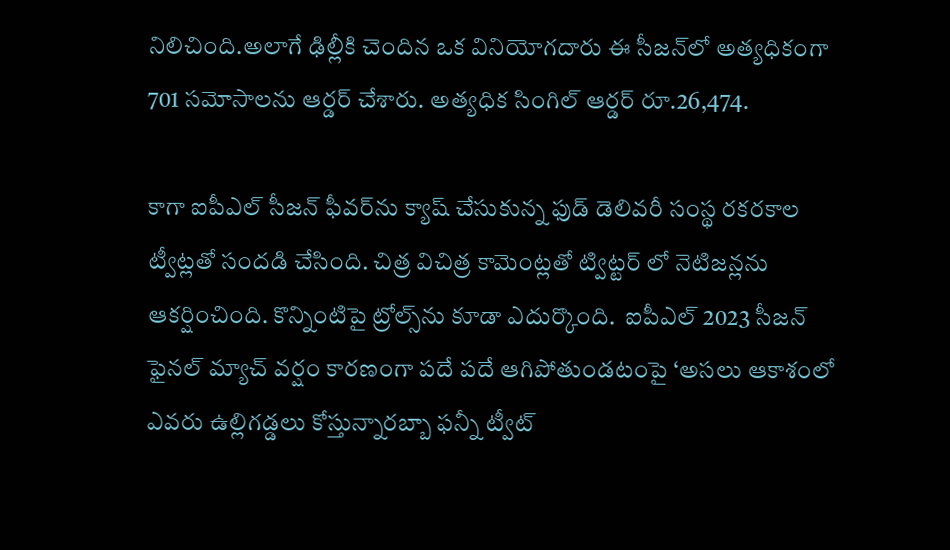నిలిచింది.అలాగే ఢిల్లీకి చెందిన ఒక వినియోగదారు ఈ సీజన్‌లో అత్యధికంగా 701 సమోసాలను ఆర్డర్ చేశారు. అత్యధిక సింగిల్ ఆర్డర్ రూ.26,474.

కాగా ఐపీఎల్ సీజన్ ఫీవర్‌ను క్యాష్‌ చేసుకున్న ఫుడ్‌ డెలివరీ సంస్థ రకరకాల ట్వీట్లతో సందడి చేసింది. చిత్ర విచిత్ర కామెంట్లతో ట్విట్టర్ లో నెటిజన్లను ఆకర్షించింది. కొన్నింటిపై ట్రోల్స్‌ను కూడా ఎదుర్కొంది.  ఐపీఎల్‌ 2023 సీజన్‌ ఫైనల్ మ్యాచ్ వర్షం కారణంగా పదే పదే ఆగిపోతుండటంపై ‘అసలు ఆకాశంలో ఎవరు ఉల్లిగడ్డలు కోస్తున్నారబ్బా ఫన్నీ ట్వీట్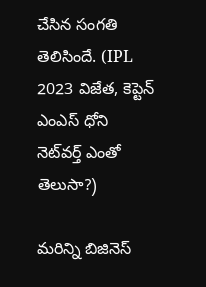చేసిన సంగతి తెలిసిందే. (IPL 2023 విజేత, కెప్టెన్‌ ఎంఎస్‌ ధోని నెట్‌వర్త్‌ ఎంతో తెలుసా?)

మరిన్ని బిజినెస్‌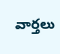వార్తలు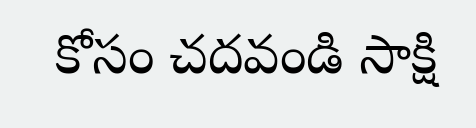కోసం చదవండి సాక్షి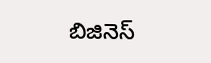బిజినెస్‌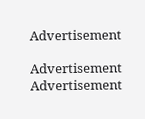Advertisement

Advertisement
Advertisement